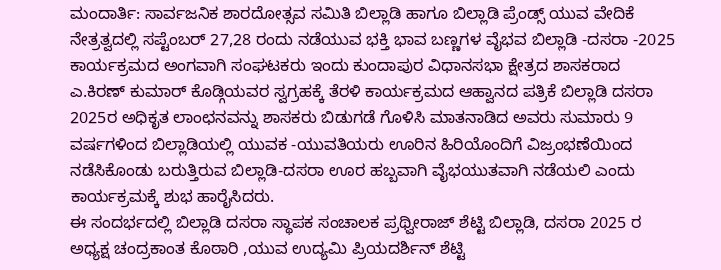ಮಂದಾರ್ತಿ: ಸಾರ್ವಜನಿಕ ಶಾರದೋತ್ಸವ ಸಮಿತಿ ಬಿಲ್ಲಾಡಿ ಹಾಗೂ ಬಿಲ್ಲಾಡಿ ಪ್ರೆಂಡ್ಸ್ ಯುವ ವೇದಿಕೆ ನೇತ್ರತ್ವದಲ್ಲಿ ಸಪ್ಟೆಂಬರ್ 27,28 ರಂದು ನಡೆಯುವ ಭಕ್ತಿ ಭಾವ ಬಣ್ಣಗಳ ವೈಭವ ಬಿಲ್ಲಾಡಿ -ದಸರಾ -2025 ಕಾರ್ಯಕ್ರಮದ ಅಂಗವಾಗಿ ಸಂಘಟಕರು ಇಂದು ಕುಂದಾಪುರ ವಿಧಾನಸಭಾ ಕ್ಷೇತ್ರದ ಶಾಸಕರಾದ ಎ.ಕಿರಣ್ ಕುಮಾರ್ ಕೊಡ್ಗಿಯವರ ಸ್ವಗ್ರಹಕ್ಕೆ ತೆರಳಿ ಕಾರ್ಯಕ್ರಮದ ಆಹ್ವಾನದ ಪತ್ರಿಕೆ ಬಿಲ್ಲಾಡಿ ದಸರಾ 2025ರ ಅಧಿಕೃತ ಲಾಂಛನವನ್ನು ಶಾಸಕರು ಬಿಡುಗಡೆ ಗೊಳಿಸಿ ಮಾತನಾಡಿದ ಅವರು ಸುಮಾರು 9 ವರ್ಷಗಳಿಂದ ಬಿಲ್ಲಾಡಿಯಲ್ಲಿ ಯುವಕ -ಯುವತಿಯರು ಊರಿನ ಹಿರಿಯೊಂದಿಗೆ ವಿಜ್ರಂಭಣೆಯಿಂದ ನಡೆಸಿಕೊಂಡು ಬರುತ್ತಿರುವ ಬಿಲ್ಲಾಡಿ-ದಸರಾ ಊರ ಹಬ್ಬವಾಗಿ ವೈಭಯುತವಾಗಿ ನಡೆಯಲಿ ಎಂದು ಕಾರ್ಯಕ್ರಮಕ್ಕೆ ಶುಭ ಹಾರೈಸಿದರು.
ಈ ಸಂದರ್ಭದಲ್ಲಿ ಬಿಲ್ಲಾಡಿ ದಸರಾ ಸ್ಥಾಪಕ ಸಂಚಾಲಕ ಪ್ರಥ್ವೀರಾಜ್ ಶೆಟ್ಟಿ ಬಿಲ್ಲಾಡಿ, ದಸರಾ 2025 ರ ಅಧ್ಯಕ್ಷ ಚಂದ್ರಕಾಂತ ಕೊಠಾರಿ ,ಯುವ ಉದ್ಯಮಿ ಪ್ರಿಯದರ್ಶಿನ್ ಶೆಟ್ಟಿ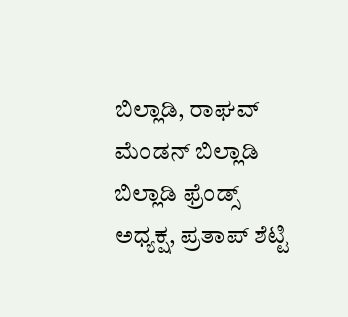ಬಿಲ್ಲಾಡಿ, ರಾಘವ್ ಮೆಂಡನ್ ಬಿಲ್ಲಾಡಿ ಬಿಲ್ಲಾಡಿ ಫ್ರೆಂಡ್ಸ್ ಅಧ್ಯಕ್ಷ, ಪ್ರತಾಪ್ ಶೆಟ್ಟಿ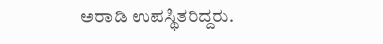ಅರಾಡಿ ಉಪಸ್ಥಿತರಿದ್ದರು.